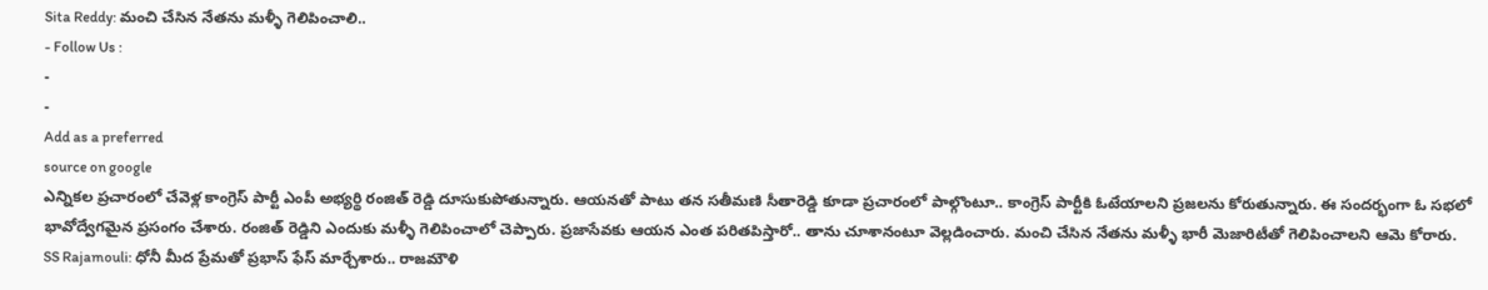Sita Reddy: మంచి చేసిన నేతను మళ్ళీ గెలిపించాలి..
- Follow Us :
-
-
Add as a preferred
source on google
ఎన్నికల ప్రచారంలో చేవెళ్ల కాంగ్రెస్ పార్టీ ఎంపీ అభ్యర్థి రంజిత్ రెడ్డి దూసుకుపోతున్నారు. ఆయనతో పాటు తన సతీమణి సీతారెడ్డి కూడా ప్రచారంలో పాల్గొంటూ.. కాంగ్రెస్ పార్టీకి ఓటేయాలని ప్రజలను కోరుతున్నారు. ఈ సందర్భంగా ఓ సభలో భావోద్వేగమైన ప్రసంగం చేశారు. రంజిత్ రెడ్డిని ఎందుకు మళ్ళీ గెలిపించాలో చెప్పారు. ప్రజాసేవకు ఆయన ఎంత పరితపిస్తారో.. తాను చూశానంటూ వెల్లడించారు. మంచి చేసిన నేతను మళ్ళీ భారీ మెజారిటీతో గెలిపించాలని ఆమె కోరారు.
SS Rajamouli: ధోనీ మీద ప్రేమతో ప్రభాస్ ఫేస్ మార్చేశారు.. రాజమౌళి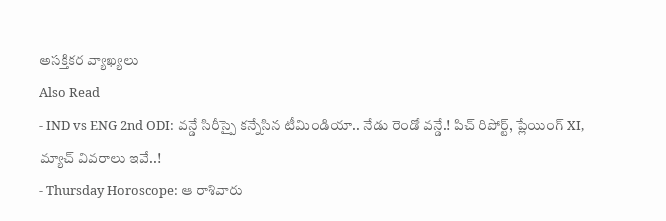అసక్తికర వ్యాఖ్యలు
Also Read
- IND vs ENG 2nd ODI: వన్డే సిరీస్పై కన్నేసిన టీమిండియా.. నేడు రెండో వన్డే.! పిచ్ రిపోర్ట్, ప్లేయింగ్ XI, మ్యాచ్ వివరాలు ఇవే..!
- Thursday Horoscope: ఆ రాశివారు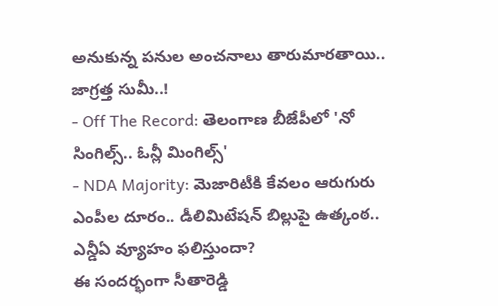అనుకున్న పనుల అంచనాలు తారుమారతాయి.. జాగ్రత్త సుమీ..!
- Off The Record: తెలంగాణ బీజేపీలో 'నో సింగిల్స్.. ఓన్లీ మింగిల్స్'
- NDA Majority: మెజారిటీకి కేవలం ఆరుగురు ఎంపీల దూరం.. డీలిమిటేషన్ బిల్లుపై ఉత్కంఠ.. ఎన్డీఏ వ్యూహం ఫలిస్తుందా?
ఈ సందర్భంగా సీతారెడ్డి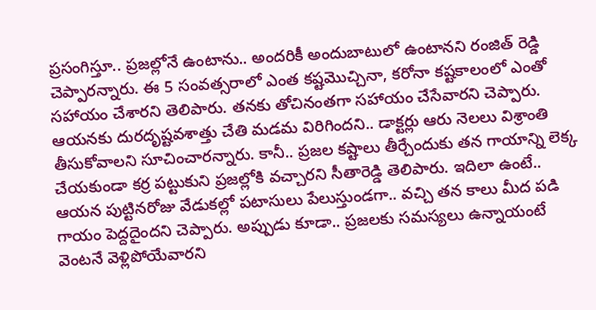ప్రసంగిస్తూ.. ప్రజల్లోనే ఉంటాను.. అందరికీ అందుబాటులో ఉంటానని రంజిత్ రెడ్డి చెప్పారన్నారు. ఈ 5 సంవత్సరాలో ఎంత కష్టమొచ్చినా, కరోనా కష్టకాలంలో ఎంతో సహాయం చేశారని తెలిపారు. తనకు తోచినంతగా సహాయం చేసేవారని చెప్పారు. ఆయనకు దురదృష్టవశాత్తు చేతి మడమ విరిగిందని.. డాక్టర్లు ఆరు నెలలు విశ్రాంతి తీసుకోవాలని సూచించారన్నారు. కానీ.. ప్రజల కష్టాలు తీర్చేందుకు తన గాయాన్ని లెక్క చేయకుండా కర్ర పట్టుకుని ప్రజల్లోకి వచ్చారని సీతారెడ్డి తెలిపారు. ఇదిలా ఉంటే.. ఆయన పుట్టినరోజు వేడుకల్లో పటాసులు పేలుస్తుండగా.. వచ్చి తన కాలు మీద పడి గాయం పెద్దదైందని చెప్పారు. అప్పుడు కూడా.. ప్రజలకు సమస్యలు ఉన్నాయంటే వెంటనే వెళ్లిపోయేవారని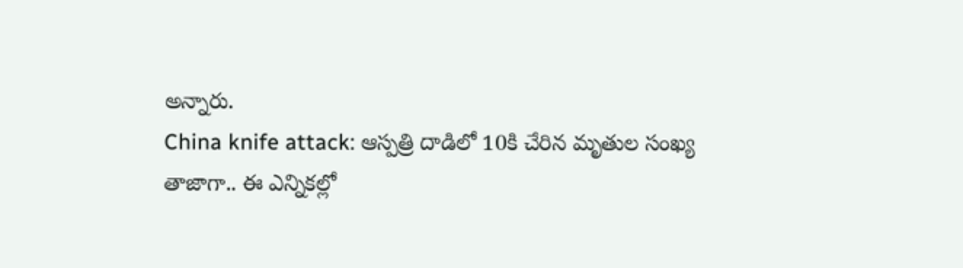అన్నారు.
China knife attack: ఆస్పత్రి దాడిలో 10కి చేరిన మృతుల సంఖ్య
తాజాగా.. ఈ ఎన్నికల్లో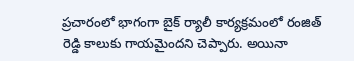ప్రచారంలో భాగంగా బైక్ ర్యాలీ కార్యక్రమంలో రంజిత్ రెడ్డి కాలుకు గాయమైందని చెప్పారు. అయినా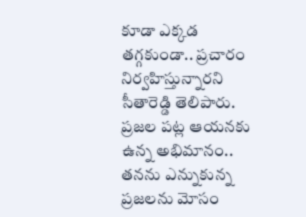కూడా ఎక్కడ తగ్గకుండా.. ప్రచారం నిర్వహిస్తున్నారని సీతారెడ్డి తెలిపారు. ప్రజల పట్ల ఆయనకు ఉన్న అభిమానం.. తనను ఎన్నుకున్న ప్రజలను మోసం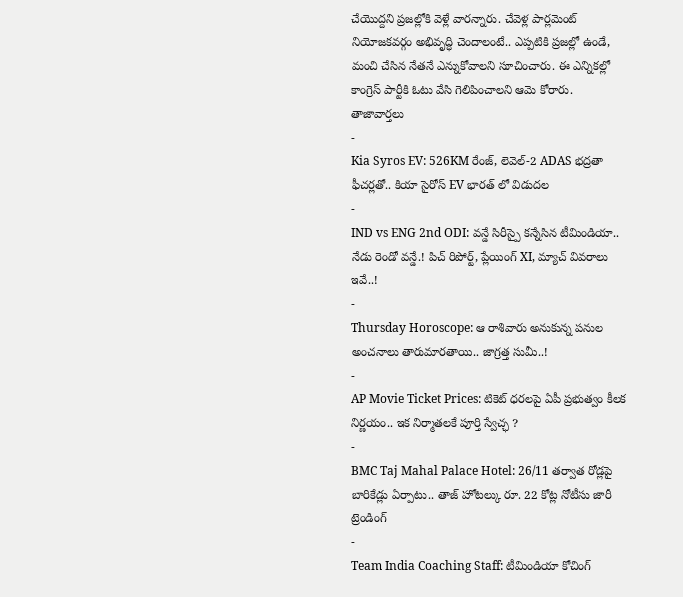చేయొద్దని ప్రజల్లోకి వెళ్లే వారన్నారు. చేవెళ్ల పార్లమెంట్ నియోజకవర్గం అభివృద్ధి చెందాలంటే.. ఎప్పటికి ప్రజల్లో ఉండే, మంచి చేసిన నేతనే ఎన్నుకోవాలని సూచించారు. ఈ ఎన్నికల్లో కాంగ్రెస్ పార్టీకి ఓటు వేసి గెలిపించాలని ఆమె కోరారు.
తాజావార్తలు
-
Kia Syros EV: 526KM రేంజ్, లెవెల్-2 ADAS భద్రతా ఫీచర్లతో.. కియా సైరోస్ EV భారత్ లో విడుదల
-
IND vs ENG 2nd ODI: వన్డే సిరీస్పై కన్నేసిన టీమిండియా.. నేడు రెండో వన్డే.! పిచ్ రిపోర్ట్, ప్లేయింగ్ XI, మ్యాచ్ వివరాలు ఇవే..!
-
Thursday Horoscope: ఆ రాశివారు అనుకున్న పనుల అంచనాలు తారుమారతాయి.. జాగ్రత్త సుమీ..!
-
AP Movie Ticket Prices: టికెట్ ధరలపై ఏపీ ప్రభుత్వం కీలక నిర్ణయం.. ఇక నిర్మాతలకే పూర్తి స్వేచ్ఛ ?
-
BMC Taj Mahal Palace Hotel: 26/11 తర్వాత రోడ్లపై బారికేడ్లు ఏర్పాటు.. తాజ్ హోటల్కు రూ. 22 కోట్ల నోటీసు జారీ
ట్రెండింగ్
-
Team India Coaching Staff: టీమిండియా కోచింగ్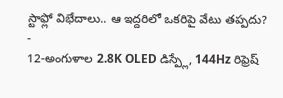స్టాఫ్లో విభేదాలు.. ఆ ఇద్దరిలో ఒకరిపై వేటు తప్పదు?
-
12-అంగుళాల 2.8K OLED డిస్ప్లే, 144Hz రిఫ్రెష్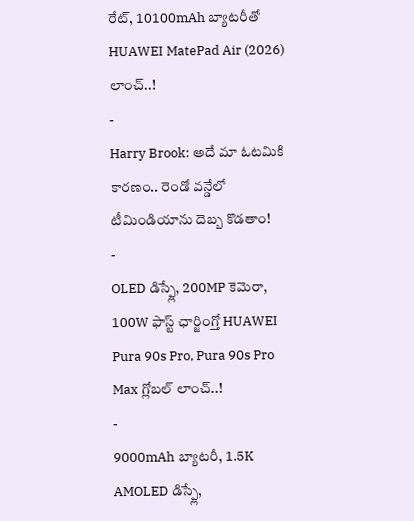రేట్, 10100mAh బ్యాటరీతో HUAWEI MatePad Air (2026) లాంచ్..!
-
Harry Brook: అదే మా ఓటమికి కారణం.. రెండో వన్డేలో టీమిండియాను దెబ్బ కొడతాం!
-
OLED డిస్ప్లే, 200MP కెమెరా, 100W ఫాస్ట్ ఛార్జింగ్తో HUAWEI Pura 90s Pro, Pura 90s Pro Max గ్లోబల్ లాంచ్..!
-
9000mAh బ్యాటరీ, 1.5K AMOLED డిస్ప్లే,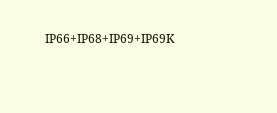IP66+IP68+IP69+IP69K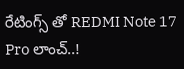రేటింగ్స్ తో REDMI Note 17 Pro లాంచ్..!